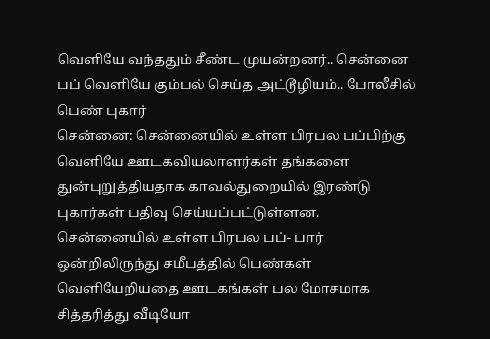வெளியே வந்ததும் சீண்ட முயன்றனர்.. சென்னை பப் வெளியே கும்பல் செய்த அட்டூழியம்.. போலீசில் பெண் புகார்
சென்னை: சென்னையில் உள்ள பிரபல பப்பிற்கு வெளியே ஊடகவியலாளர்கள் தங்களை துன்புறுத்தியதாக காவல்துறையில் இரண்டு புகார்கள் பதிவு செய்யப்பட்டுள்ளன.
சென்னையில் உள்ள பிரபல பப்- பார் ஒன்றிலிருந்து சமீபத்தில் பெண்கள் வெளியேறியதை ஊடகங்கள் பல மோசமாக சித்தரித்து வீடியோ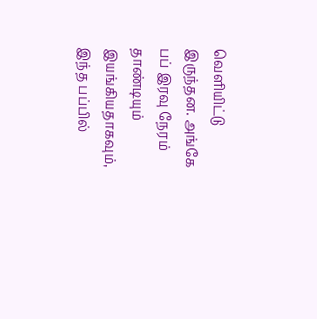வெளியிட்டு இருந்தன. அங்கே பப் இரவு நேரம் தாண்டியும் இயங்கியதாகவும், இந்த பப்பில்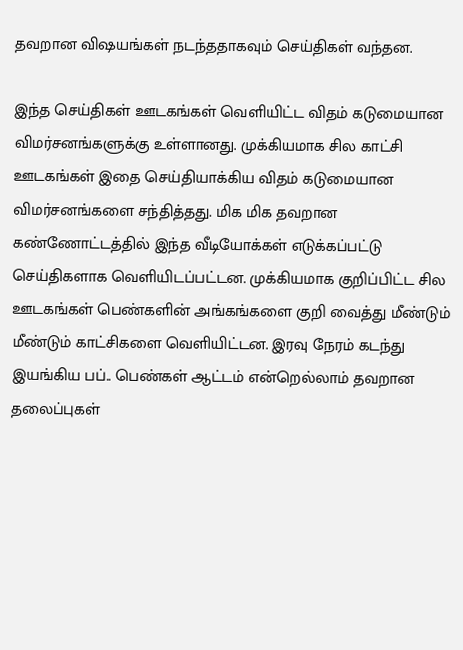தவறான விஷயங்கள் நடந்ததாகவும் செய்திகள் வந்தன.

இந்த செய்திகள் ஊடகங்கள் வெளியிட்ட விதம் கடுமையான விமர்சனங்களுக்கு உள்ளானது. முக்கியமாக சில காட்சி ஊடகங்கள் இதை செய்தியாக்கிய விதம் கடுமையான விமர்சனங்களை சந்தித்தது. மிக மிக தவறான கண்ணோட்டத்தில் இந்த வீடியோக்கள் எடுக்கப்பட்டு செய்திகளாக வெளியிடப்பட்டன. முக்கியமாக குறிப்பிட்ட சில ஊடகங்கள் பெண்களின் அங்கங்களை குறி வைத்து மீண்டும் மீண்டும் காட்சிகளை வெளியிட்டன. இரவு நேரம் கடந்து இயங்கிய பப்.. பெண்கள் ஆட்டம் என்றெல்லாம் தவறான தலைப்புகள்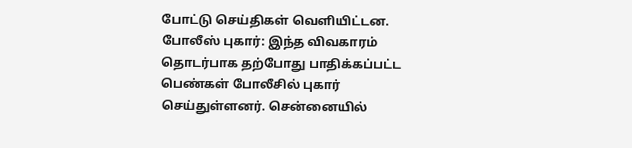போட்டு செய்திகள் வெளியிட்டன.
போலீஸ் புகார்: இந்த விவகாரம் தொடர்பாக தற்போது பாதிக்கப்பட்ட பெண்கள் போலீசில் புகார் செய்துள்ளனர். சென்னையில்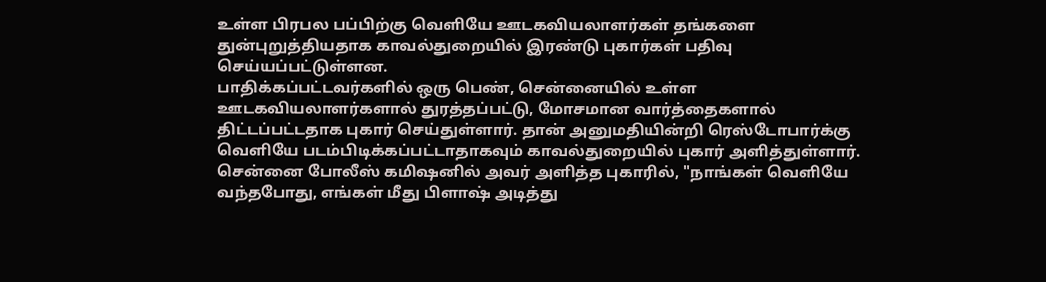உள்ள பிரபல பப்பிற்கு வெளியே ஊடகவியலாளர்கள் தங்களை துன்புறுத்தியதாக காவல்துறையில் இரண்டு புகார்கள் பதிவு செய்யப்பட்டுள்ளன.
பாதிக்கப்பட்டவர்களில் ஒரு பெண், சென்னையில் உள்ள ஊடகவியலாளர்களால் துரத்தப்பட்டு, மோசமான வார்த்தைகளால் திட்டப்பட்டதாக புகார் செய்துள்ளார். தான் அனுமதியின்றி ரெஸ்டோபார்க்கு வெளியே படம்பிடிக்கப்பட்டாதாகவும் காவல்துறையில் புகார் அளித்துள்ளார்.
சென்னை போலீஸ் கமிஷனில் அவர் அளித்த புகாரில், "நாங்கள் வெளியே வந்தபோது, எங்கள் மீது பிளாஷ் அடித்து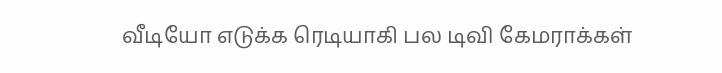வீடியோ எடுக்க ரெடியாகி பல டிவி கேமராக்கள்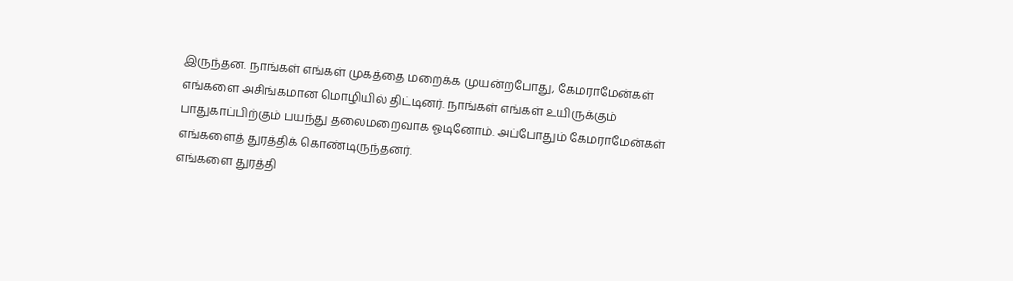இருந்தன. நாங்கள் எங்கள் முகத்தை மறைக்க முயன்றபோது, கேமராமேன்கள் எங்களை அசிங்கமான மொழியில் திட்டினர். நாங்கள் எங்கள் உயிருக்கும் பாதுகாப்பிற்கும் பயந்து தலைமறைவாக ஓடினோம். அப்போதும் கேமராமேன்கள் எங்களைத் துரத்திக் கொண்டிருந்தனர்.
எங்களை துரத்தி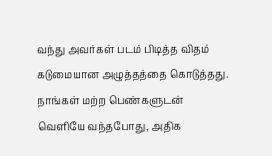வந்து அவர்கள் படம் பிடித்த விதம் கடுமையான அழுத்தத்தை கொடுத்தது. நாங்கள் மற்ற பெண்களுடன் வெளியே வந்தபோது, அதிக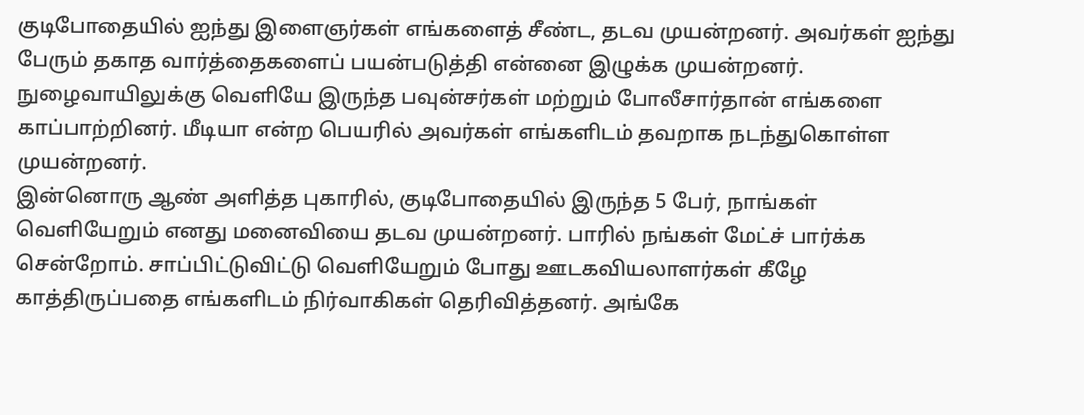குடிபோதையில் ஐந்து இளைஞர்கள் எங்களைத் சீண்ட, தடவ முயன்றனர். அவர்கள் ஐந்து பேரும் தகாத வார்த்தைகளைப் பயன்படுத்தி என்னை இழுக்க முயன்றனர். நுழைவாயிலுக்கு வெளியே இருந்த பவுன்சர்கள் மற்றும் போலீசார்தான் எங்களை காப்பாற்றினர். மீடியா என்ற பெயரில் அவர்கள் எங்களிடம் தவறாக நடந்துகொள்ள முயன்றனர்.
இன்னொரு ஆண் அளித்த புகாரில், குடிபோதையில் இருந்த 5 பேர், நாங்கள் வெளியேறும் எனது மனைவியை தடவ முயன்றனர். பாரில் நங்கள் மேட்ச் பார்க்க சென்றோம். சாப்பிட்டுவிட்டு வெளியேறும் போது ஊடகவியலாளர்கள் கீழே காத்திருப்பதை எங்களிடம் நிர்வாகிகள் தெரிவித்தனர். அங்கே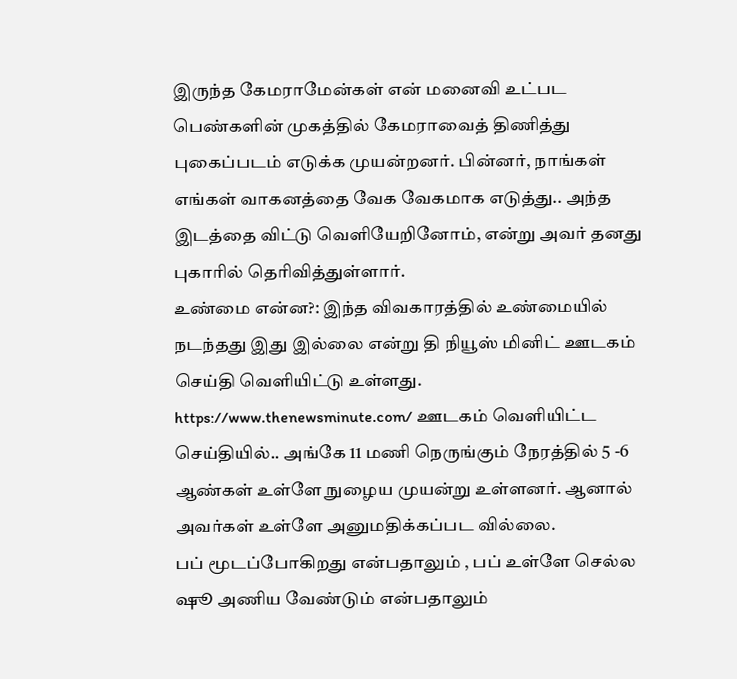இருந்த கேமராமேன்கள் என் மனைவி உட்பட பெண்களின் முகத்தில் கேமராவைத் திணித்து புகைப்படம் எடுக்க முயன்றனர். பின்னர், நாங்கள் எங்கள் வாகனத்தை வேக வேகமாக எடுத்து.. அந்த இடத்தை விட்டு வெளியேறினோம், என்று அவர் தனது புகாரில் தெரிவித்துள்ளார்.
உண்மை என்ன?: இந்த விவகாரத்தில் உண்மையில் நடந்தது இது இல்லை என்று தி நியூஸ் மினிட் ஊடகம் செய்தி வெளியிட்டு உள்ளது. https://www.thenewsminute.com/ ஊடகம் வெளியிட்ட செய்தியில்.. அங்கே 11 மணி நெருங்கும் நேரத்தில் 5 -6 ஆண்கள் உள்ளே நுழைய முயன்று உள்ளனர். ஆனால் அவர்கள் உள்ளே அனுமதிக்கப்பட வில்லை.
பப் மூடப்போகிறது என்பதாலும் , பப் உள்ளே செல்ல ஷூ அணிய வேண்டும் என்பதாலும்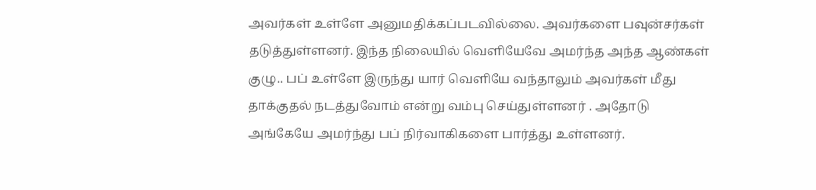அவர்கள் உள்ளே அனுமதிக்கப்படவில்லை. அவர்களை பவுன்சர்கள் தடுத்துள்ளனர். இந்த நிலையில் வெளியேவே அமர்ந்த அந்த ஆண்கள் குழு.. பப் உள்ளே இருந்து யார் வெளியே வந்தாலும் அவர்கள் மீது தாக்குதல் நடத்துவோம் என்று வம்பு செய்துள்ளனர் . அதோடு அங்கேயே அமர்ந்து பப் நிர்வாகிகளை பார்த்து உள்ளனர்.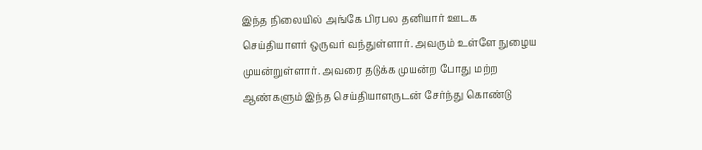இந்த நிலையில் அங்கே பிரபல தனியார் ஊடக செய்தியாளர் ஒருவர் வந்துள்ளார். அவரும் உள்ளே நுழைய முயன்றுள்ளார். அவரை தடுக்க முயன்ற போது மற்ற ஆண்களும் இந்த செய்தியாளருடன் சேர்ந்து கொண்டு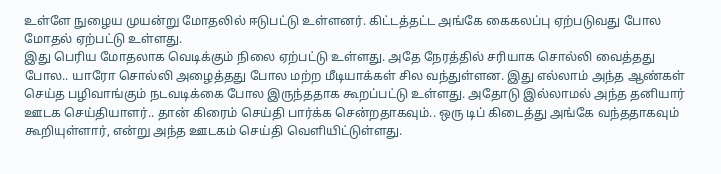உள்ளே நுழைய முயன்று மோதலில் ஈடுபட்டு உள்ளனர். கிட்டத்தட்ட அங்கே கைகலப்பு ஏற்படுவது போல மோதல் ஏற்பட்டு உள்ளது.
இது பெரிய மோதலாக வெடிக்கும் நிலை ஏற்பட்டு உள்ளது. அதே நேரத்தில் சரியாக சொல்லி வைத்தது போல.. யாரோ சொல்லி அழைத்தது போல மற்ற மீடியாக்கள் சில வந்துள்ளன. இது எல்லாம் அந்த ஆண்கள் செய்த பழிவாங்கும் நடவடிக்கை போல இருந்ததாக கூறப்பட்டு உள்ளது. அதோடு இல்லாமல் அந்த தனியார் ஊடக செய்தியாளர்.. தான் கிரைம் செய்தி பார்க்க சென்றதாகவும்.. ஒரு டிப் கிடைத்து அங்கே வந்ததாகவும் கூறியுள்ளார், என்று அந்த ஊடகம் செய்தி வெளியிட்டுள்ளது.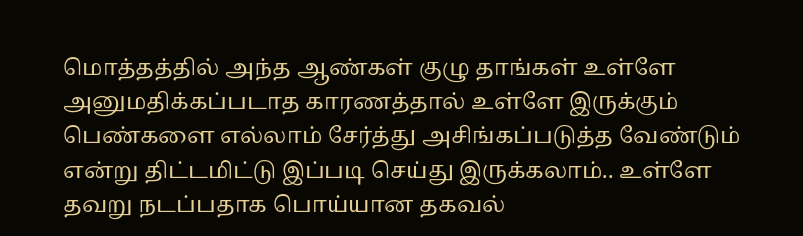மொத்தத்தில் அந்த ஆண்கள் குழு தாங்கள் உள்ளே அனுமதிக்கப்படாத காரணத்தால் உள்ளே இருக்கும் பெண்களை எல்லாம் சேர்த்து அசிங்கப்படுத்த வேண்டும் என்று திட்டமிட்டு இப்படி செய்து இருக்கலாம்.. உள்ளே தவறு நடப்பதாக பொய்யான தகவல்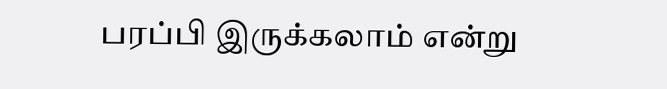பரப்பி இருக்கலாம் என்று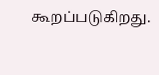கூறப்படுகிறது.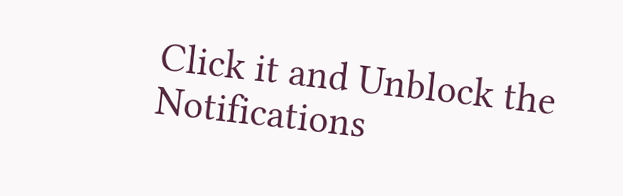Click it and Unblock the Notifications